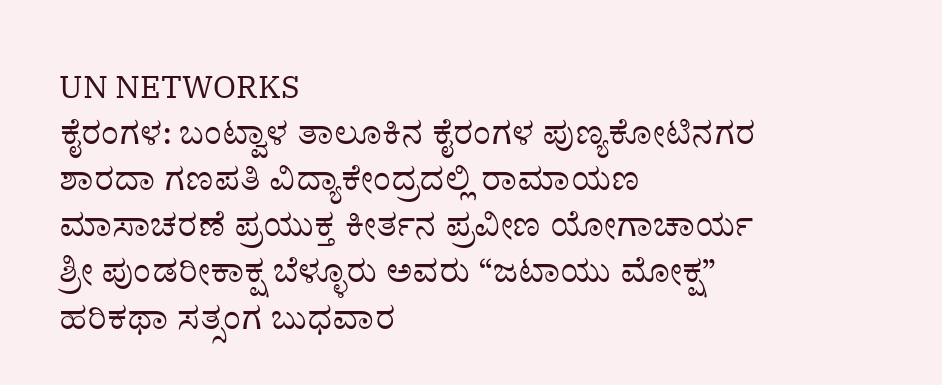UN NETWORKS
ಕೈರಂಗಳ: ಬಂಟ್ವಾಳ ತಾಲೂಕಿನ ಕೈರಂಗಳ ಪುಣ್ಯಕೋಟಿನಗರ ಶಾರದಾ ಗಣಪತಿ ವಿದ್ಯಾಕೇಂದ್ರದಲ್ಲಿ ರಾಮಾಯಣ ಮಾಸಾಚರಣೆ ಪ್ರಯುಕ್ತ ಕೀರ್ತನ ಪ್ರವೀಣ ಯೋಗಾಚಾರ್ಯ ಶ್ರೀ ಪುಂಡರೀಕಾಕ್ಷ ಬೆಳ್ಳೂರು ಅವರು “ಜಟಾಯು ಮೋಕ್ಷ” ಹರಿಕಥಾ ಸತ್ಸಂಗ ಬುಧವಾರ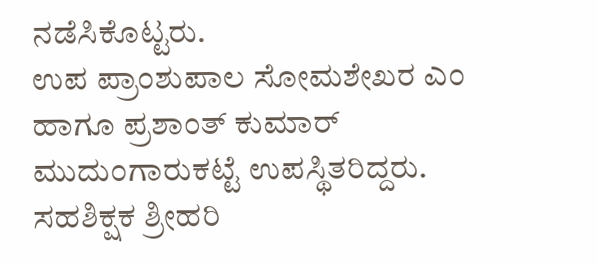ನಡೆಸಿಕೊಟ್ಟರು.
ಉಪ ಪ್ರಾಂಶುಪಾಲ ಸೋಮಶೇಖರ ಎಂ ಹಾಗೂ ಪ್ರಶಾಂತ್ ಕುಮಾರ್ ಮುದುಂಗಾರುಕಟ್ಟೆ ಉಪಸ್ಥಿತರಿದ್ದರು. ಸಹಶಿಕ್ಷಕ ಶ್ರೀಹರಿ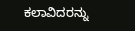ಕಲಾವಿದರನ್ನು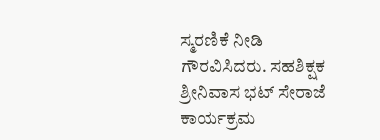ಸ್ಮರಣಿಕೆ ನೀಡಿ ಗೌರವಿಸಿದರು. ಸಹಶಿಕ್ಷಕ ಶ್ರೀನಿವಾಸ ಭಟ್ ಸೇರಾಜೆ ಕಾರ್ಯಕ್ರಮ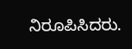ನಿರೂಪಿಸಿದರು.